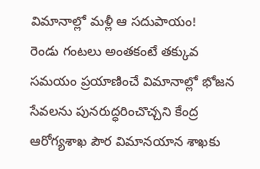విమానాల్లో మళ్లీ ఆ సదుపాయం!
రెండు గంటలు అంతకంటే తక్కువ సమయం ప్రయాణించే విమానాల్లో భోజన సేవలను పునరుద్ధరించొచ్చని కేంద్ర ఆరోగ్యశాఖ పౌర విమానయాన శాఖకు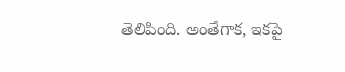తెలిపింది. అంతేగాక, ఇకపై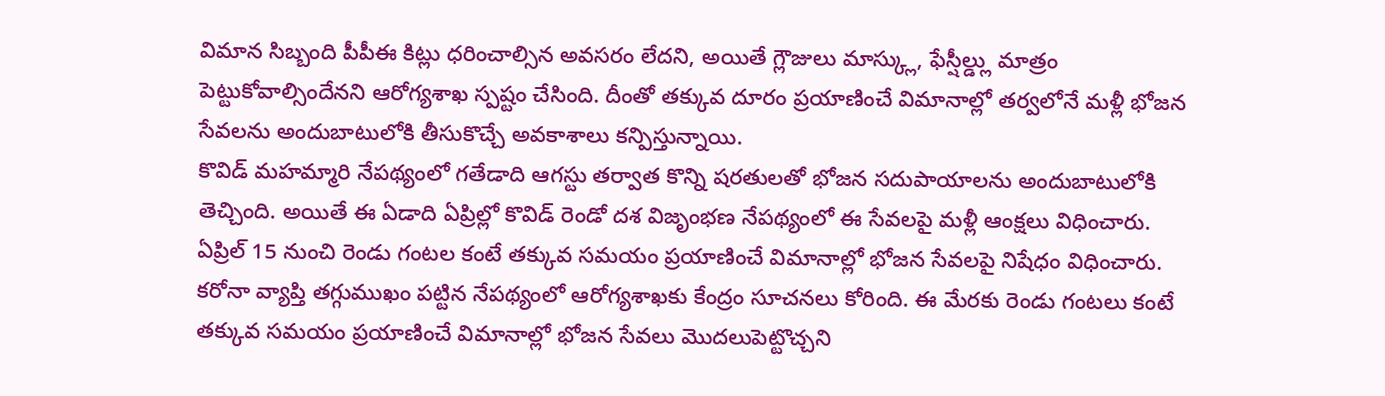విమాన సిబ్బంది పీపీఈ కిట్లు ధరించాల్సిన అవసరం లేదని, అయితే గ్లౌజులు మాస్క్లు, ఫేస్షీల్డ్లు మాత్రం పెట్టుకోవాల్సిందేనని ఆరోగ్యశాఖ స్పష్టం చేసింది. దీంతో తక్కువ దూరం ప్రయాణించే విమానాల్లో తర్వలోనే మళ్లీ భోజన సేవలను అందుబాటులోకి తీసుకొచ్చే అవకాశాలు కన్పిస్తున్నాయి.
కొవిడ్ మహమ్మారి నేపథ్యంలో గతేడాది ఆగస్టు తర్వాత కొన్ని షరతులతో భోజన సదుపాయాలను అందుబాటులోకి తెచ్చింది. అయితే ఈ ఏడాది ఏప్రిల్లో కొవిడ్ రెండో దశ విజృంభణ నేపథ్యంలో ఈ సేవలపై మళ్లీ ఆంక్షలు విధించారు. ఏప్రిల్ 15 నుంచి రెండు గంటల కంటే తక్కువ సమయం ప్రయాణించే విమానాల్లో భోజన సేవలపై నిషేధం విధించారు. కరోనా వ్యాప్తి తగ్గుముఖం పట్టిన నేపథ్యంలో ఆరోగ్యశాఖకు కేంద్రం సూచనలు కోరింది. ఈ మేరకు రెండు గంటలు కంటే తక్కువ సమయం ప్రయాణించే విమానాల్లో భోజన సేవలు మొదలుపెట్టొచ్చని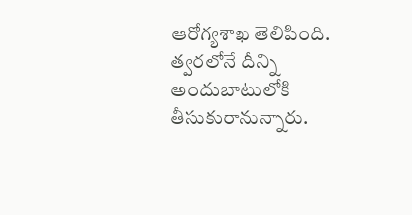ఆరోగ్యశాఖ తెలిపింది. త్వరలోనే దీన్ని అందుబాటులోకి తీసుకురానున్నారు.